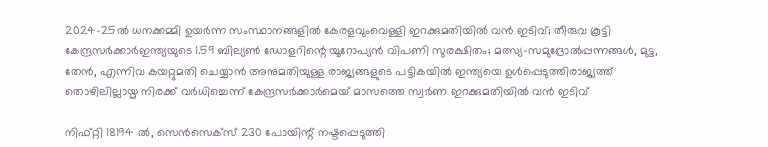2024-25ൽ ധനക്കമ്മി ഉയർന്ന സംസ്ഥാനങ്ങളിൽ കേരളവുംവെള്ളി ഇറക്കുമതിയില്‍ വന്‍ ഇടിവ്; തീരുവ കൂട്ടി കേന്ദ്രസർക്കാർഇന്ത്യയുടെ 1.59 ബില്യൺ ഡോളറിന്റെ യൂറോപ്യൻ വിപണി സുരക്ഷിതം; മത്സ്യ-സമുദ്രോല്‍പ്പന്നങ്ങള്‍, മുട്ട, തേന്‍, എന്നിവ കയറ്റുമതി ചെയ്യാന്‍ അനുമതിയുള്ള രാജ്യങ്ങളുടെ പട്ടികയില്‍ ഇന്ത്യയെ ഉള്‍പ്പെടുത്തിരാജ്യത്ത് തൊഴിലില്ലായ്മ നിരക്ക് വർധിച്ചെന്ന് കേന്ദ്രസർക്കാർമെയ് മാസത്തെ സ്വർണ ഇറക്കുമതിയില്‍ വന്‍ ഇടിവ്

നിഫ്റ്റി 18194 ല്‍, സെന്‍സെക്‌സ് 230 പോയിന്റ് നഷ്ടപ്പെടുത്തി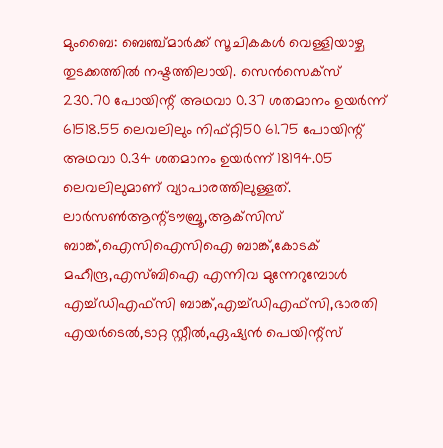മുംബൈ: ബെഞ്ച്മാര്‍ക്ക് സൂചികകള്‍ വെള്ളിയാഴ്ച തുടക്കത്തില്‍ നഷ്ടത്തിലായി. സെന്‍സെക്‌സ് 230.70 പോയിന്റ് അഥവാ 0.37 ശതമാനം ഉയര്‍ന്ന് 61518.55 ലെവലിലും നിഫ്റ്റി50 61.75 പോയിന്റ് അഥവാ 0.34 ശതമാനം ഉയര്‍ന്ന് 18194.05 ലെവലിലുമാണ് വ്യാപാരത്തിലുള്ളത്. ലാര്‍സണ്‍ആന്റ്ടൗബ്രൂ,ആക്‌സിസ് ബാങ്ക്,ഐസിഐസിഐ ബാങ്ക്,കോടക് മഹീന്ദ്ര,എസ്ബിഐ എന്നിവ മുന്നേറുമ്പോള്‍ എച്ച്ഡിഎഫ്‌സി ബാങ്ക്,എച്ച്ഡിഎഫ്‌സി,ഭാരതി എയര്‍ടെല്‍,ടാറ്റ സ്റ്റീല്‍,ഏഷ്യന്‍ പെയിന്റ്‌സ്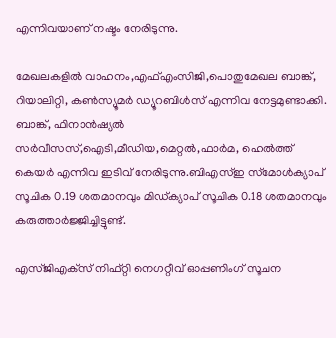എന്നിവയാണ് നഷ്ടം നേരിടുന്നു.

മേഖലകളില്‍ വാഹനം,എഫ്എംസിജി,പൊതുമേഖല ബാങ്ക്, റിയാലിറ്റി, കണ്‍സ്യൂമര്‍ ഡ്യൂറബിള്‍സ് എന്നിവ നേട്ടമുണ്ടാക്കി. ബാങ്ക്, ഫിനാന്‍ഷ്യല്‍ സര്‍വീസസ്,ഐടി,മീഡിയ,മെറ്റല്‍,ഫാര്‍മ, ഹെല്‍ത്ത് കെയര്‍ എന്നിവ ഇടിവ് നേരിടുന്നു.ബിഎസ്ഇ സ്‌മോള്‍ക്യാപ് സൂചിക 0.19 ശതമാനവും മിഡ്ക്യാപ് സൂചിക 0.18 ശതമാനവും കരുത്താര്‍ജ്ജിച്ചിട്ടുണ്ട്.

എസ്ജിഎക്‌സ് നിഫ്റ്റി നെഗറ്റീവ് ഓപ്പണിംഗ് സൂചന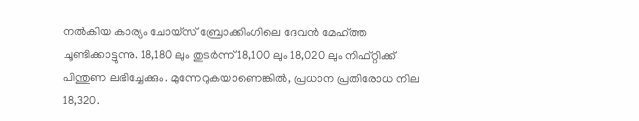നല്‍കിയ കാര്യം ചോയ്‌സ് ബ്രോക്കിംഗിലെ ദേവന്‍ മേഹ്ത്ത ചൂണ്ടിക്കാട്ടുന്നു. 18,180 ലും തുടര്‍ന്ന് 18,100 ലും 18,020 ലും നിഫ്റ്റിക്ക് പിന്തുണ ലഭിച്ചേക്കും. മുന്നേറുകയാണെങ്കില്‍, പ്രധാന പ്രതിരോധ നില 18,320.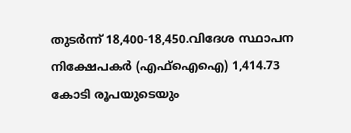തുടര്‍ന്ന് 18,400-18,450.വിദേശ സ്ഥാപന നിക്ഷേപകര്‍ (എഫ്ഐഐ) 1,414.73 കോടി രൂപയുടെയും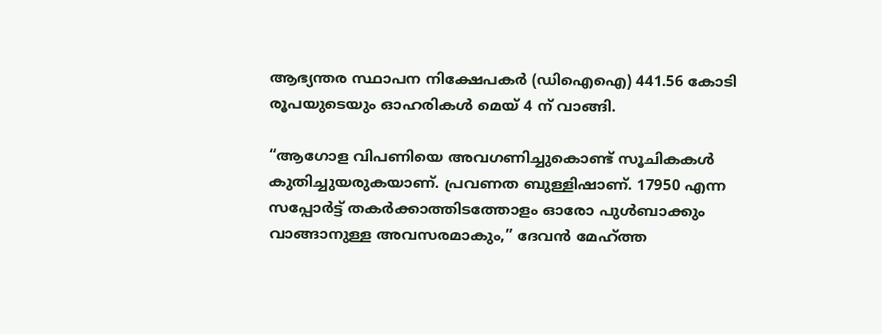ആഭ്യന്തര സ്ഥാപന നിക്ഷേപകര്‍ (ഡിഐഐ) 441.56 കോടി രൂപയുടെയും ഓഹരികള്‍ മെയ് 4 ന് വാങ്ങി.

“ആഗോള വിപണിയെ അവഗണിച്ചുകൊണ്ട് സൂചികകള്‍ കുതിച്ചുയരുകയാണ്. പ്രവണത ബുള്ളിഷാണ്. 17950 എന്ന സപ്പോര്‍ട്ട് തകര്‍ക്കാത്തിടത്തോളം ഓരോ പുള്‍ബാക്കും വാങ്ങാനുള്ള അവസരമാകും,” ദേവന്‍ മേഹ്ത്ത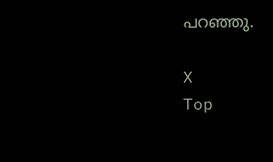പറഞ്ഞു.

X
Top